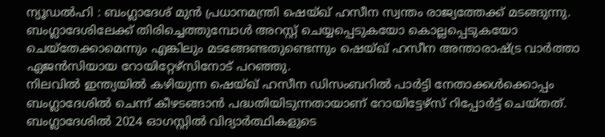ന്യൂഡൽഹി : ബംഗ്ലാദേശ് മുൻ പ്രധാനമന്ത്രി ഷെയ്ഖ് ഹസീന സ്വന്തം രാജ്യത്തേക്ക് മടങ്ങുന്നു. ബംഗ്ലാദേശിലേക്ക് തിരിച്ചെത്തുമ്പോൾ അറസ്റ്റ് ചെയ്യപ്പെടുകയോ കൊല്ലപ്പെടുകയോ ചെയ്തേക്കാമെന്നും എങ്കിലും മടങ്ങേണ്ടതുണ്ടെന്നും ഷെയ്ഖ് ഹസീന അന്താരാഷ്ട്ര വാർത്താ ഏജൻസിയായ റോയിറ്റേഴ്സിനോട് പറഞ്ഞു.
നിലവിൽ ഇന്ത്യയിൽ കഴിയുന്ന ഷെയ്ഖ് ഹസീന ഡിസംബറിൽ പാർട്ടി നേതാക്കൾക്കൊപ്പം ബംഗ്ലാദേശിൽ ചെന്ന് കീഴടങ്ങാൻ പദ്ധതിയിടുന്നതായാണ് റോയിട്ടേഴ്സ് റിപ്പോർട്ട് ചെയ്തത്. ബംഗ്ലാദേശിൽ 2024 ഓഗസ്റ്റിൽ വിദ്യാർത്ഥികളുടെ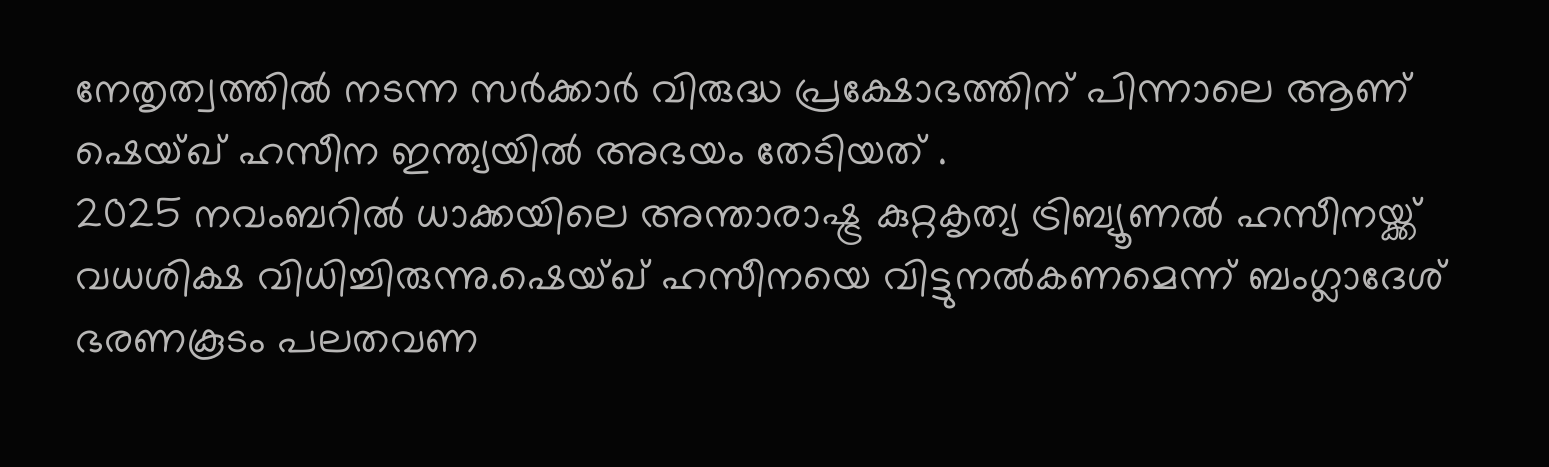നേതൃത്വത്തിൽ നടന്ന സർക്കാർ വിരുദ്ധ പ്രക്ഷോഭത്തിന് പിന്നാലെ ആണ് ഷെയ്ഖ് ഹസീന ഇന്ത്യയിൽ അഭയം തേടിയത് .
2025 നവംബറിൽ ധാക്കയിലെ അന്താരാഷ്ട്ര കുറ്റകൃത്യ ട്രിബ്യൂണൽ ഹസീനയ്ക്ക് വധശിക്ഷ വിധിച്ചിരുന്നു.ഷെയ്ഖ് ഹസീനയെ വിട്ടുനൽകണമെന്ന് ബംഗ്ലാദേശ് ഭരണകൂടം പലതവണ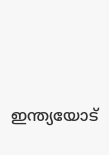ഇന്ത്യയോട്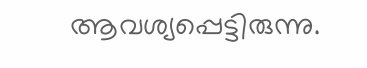ആവശ്യപ്പെട്ടിരുന്നു.